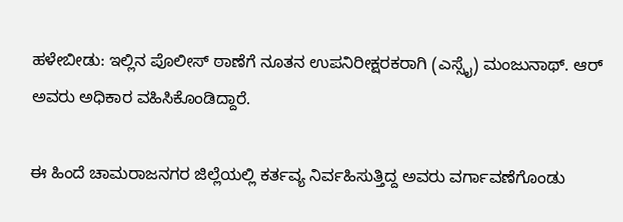ಹಳೇಬೀಡು: ಇಲ್ಲಿನ ಪೊಲೀಸ್‌ ಠಾಣೆಗೆ ನೂತನ ಉಪನಿರೀಕ್ಷರಕರಾಗಿ (ಎಸ್ಸೈ) ಮಂಜುನಾಥ್. ಆರ್‌ ಅವರು ಅಧಿಕಾರ ವಹಿಸಿಕೊಂಡಿದ್ದಾರೆ.

ಈ ಹಿಂದೆ ಚಾಮರಾಜನಗರ ಜಿಲ್ಲೆಯಲ್ಲಿ ಕರ್ತವ್ಯ ನಿರ್ವಹಿಸುತ್ತಿದ್ದ ಅವರು ವರ್ಗಾವಣೆಗೊಂಡು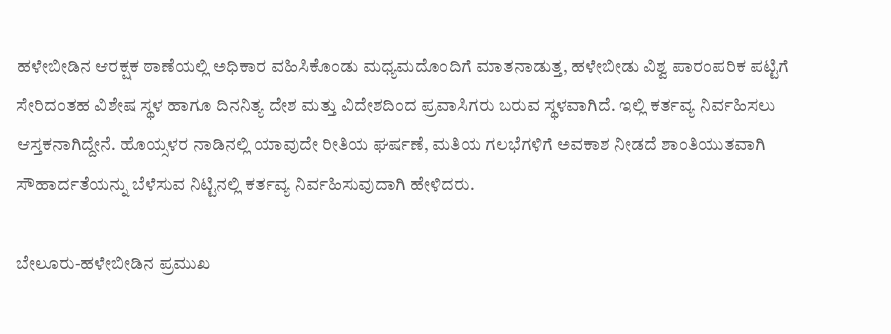ಹಳೇಬೀಡಿನ ಆರಕ್ಷಕ ಠಾಣೆಯಲ್ಲಿ ಅಧಿಕಾರ ವಹಿಸಿಕೊಂಡು ಮಧ್ಯಮದೊಂದಿಗೆ ಮಾತನಾಡುತ್ತ, ಹಳೇಬೀಡು ವಿಶ್ವ ಪಾರಂಪರಿಕ ಪಟ್ಟಿಗೆ ಸೇರಿದಂತಹ ವಿಶೇಷ ಸ್ಥಳ ಹಾಗೂ ದಿನನಿತ್ಯ ದೇಶ ಮತ್ತು ವಿದೇಶದಿಂದ ಪ್ರವಾಸಿಗರು ಬರುವ ಸ್ಥಳವಾಗಿದೆ. ಇಲ್ಲಿ ಕರ್ತವ್ಯ ನಿರ್ವಹಿಸಲು ಆಸ್ತಕನಾಗಿದ್ದೇನೆ. ಹೊಯ್ಸಳರ ನಾಡಿನಲ್ಲಿ ಯಾವುದೇ ರೀತಿಯ ಘರ್ಷಣೆ, ಮತಿಯ ಗಲಭೆಗಳಿಗೆ ಅವಕಾಶ ನೀಡದೆ ಶಾಂತಿಯುತವಾಗಿ ಸೌಹಾರ್ದತೆಯನ್ನು ಬೆಳೆಸುವ ನಿಟ್ಟಿನಲ್ಲಿ ಕರ್ತವ್ಯ ನಿರ್ವಹಿಸುವುದಾಗಿ ಹೇಳಿದರು.

ಬೇಲೂರು-ಹಳೇಬೀಡಿನ ಪ್ರಮುಖ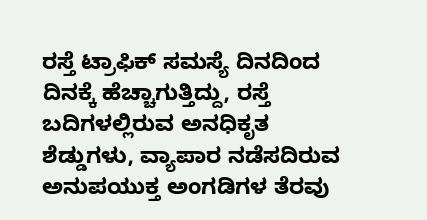ರಸ್ತೆ ಟ್ರಾಫಿಕ್ ಸಮಸ್ಯೆ ದಿನದಿಂದ ದಿನಕ್ಕೆ ಹೆಚ್ಚಾಗುತ್ತಿದ್ದು, ರಸ್ತೆ ಬದಿಗಳಲ್ಲಿರುವ ಅನಧಿಕೃತ ಶೆಡ್ಡುಗಳು, ವ್ಯಾಪಾರ ನಡೆಸದಿರುವ ಅನುಪಯುಕ್ತ ಅಂಗಡಿಗಳ ತೆರವು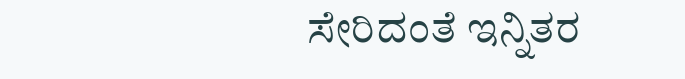ಸೇರಿದಂತೆ ಇನ್ನಿತರ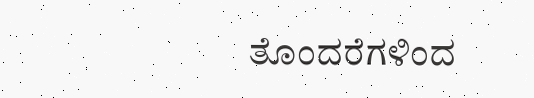ತೊಂದರೆಗಳಿಂದ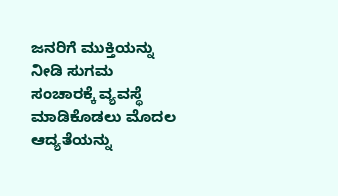ಜನರಿಗೆ ಮುಕ್ತಿಯನ್ನು ನೀಡಿ ಸುಗಮ ಸಂಚಾರಕ್ಕೆ ವ್ಯವಸ್ಥೆ ಮಾಡಿಕೊಡಲು ಮೊದಲ ಆದ್ಯತೆಯನ್ನು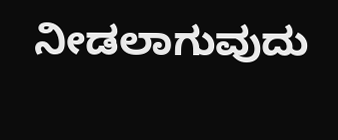ನೀಡಲಾಗುವುದು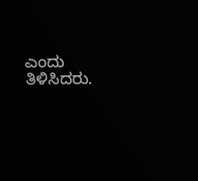ಎಂದು ತಿಳಿಸಿದರು.